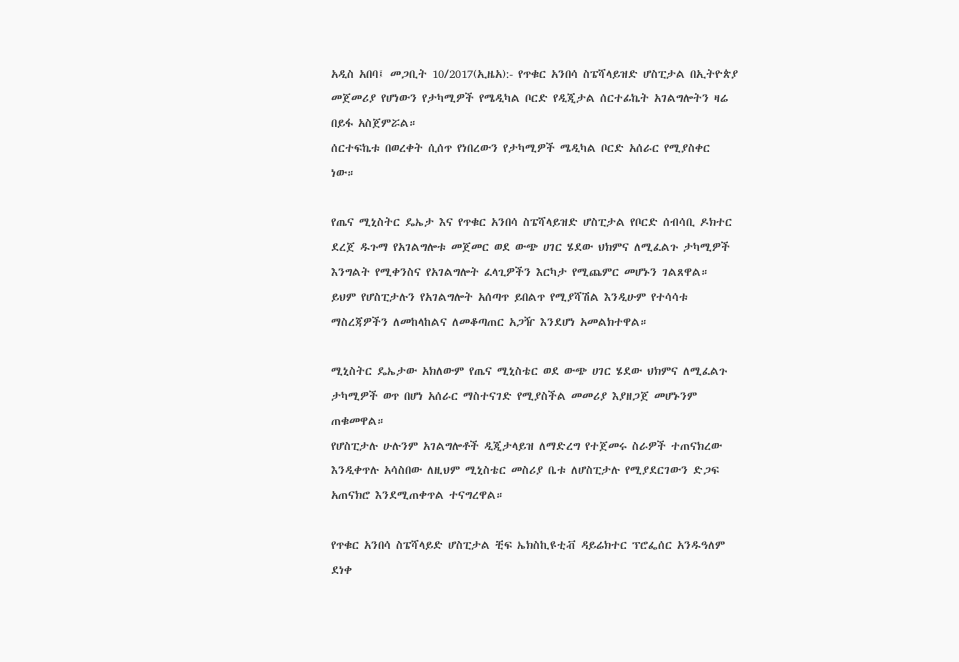አዲስ አበባ፤ መጋቢት 10/2017(ኢዜአ):- የጥቁር አንበሳ ስፔሻላይዝድ ሆስፒታል በኢትዮጵያ መጀመሪያ የሆነውን የታካሚዎች የሜዲካል ቦርድ የዲጂታል ሰርተፊኬት አገልግሎትን ዛሬ በይፋ አስጀምሯል።
ሰርተፍኬቱ በወረቀት ሲሰጥ የነበረውን የታካሚዎች ሜዲካል ቦርድ አሰራር የሚያስቀር ነው።

የጤና ሚኒስትር ዴኤታ እና የጥቁር አንበሳ ስፔሻላይዝድ ሆስፒታል የቦርድ ሰብሳቢ ዶክተር ደረጀ ዱጉማ የአገልግሎቱ መጀመር ወደ ውጭ ሀገር ሄደው ህክምና ለሚፈልጉ ታካሚዎች እንግልት የሚቀንስና የአገልግሎት ፈላጊዎችን እርካታ የሚጨምር መሆኑን ገልጸዋል።
ይህም የሆስፒታሉን የአገልግሎት አሰጣጥ ይበልጥ የሚያሻሽል እንዲሁም የተሳሳቱ ማስረጃዎችን ለመከላከልና ለመቆጣጠር አጋዥ እንደሆነ አመልክተዋል።

ሚኒስትር ዴኤታው አክለውም የጤና ሚኒስቴር ወደ ውጭ ሀገር ሄደው ህክምና ለሚፈልጉ ታካሚዎች ወጥ በሆነ አሰራር ማስተናገድ የሚያስችል መመሪያ እያዘጋጀ መሆኑንም ጠቁመዋል።
የሆስፒታሉ ሁሉንም አገልግሎቶች ዲጂታላይዝ ለማድረግ የተጀመሩ ስራዎች ተጠናክረው እንዲቀጥሉ አሳስበው ለዚህም ሚኒስቴር መስሪያ ቤቱ ለሆስፒታሉ የሚያደርገውን ድጋፍ አጠናክሮ እንደሚጠቀጥል ተናግረዋል።

የጥቁር አንበሳ ስፔሻላይድ ሆስፒታል ቺፍ ኤክስኪዩቲቭ ዳይሬክተር ፕሮፌሰር አንዱዓለም ደነቀ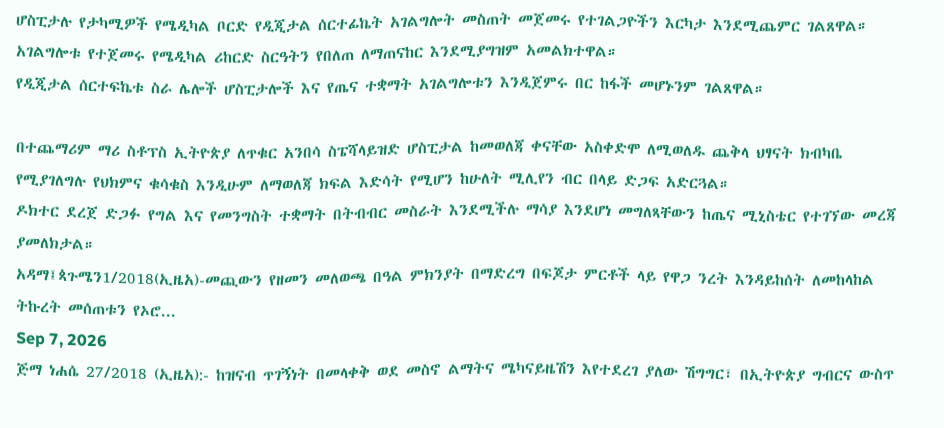ሆስፒታሉ የታካሚዎች የሜዲካል ቦርድ የዲጂታል ሰርተፊኬት አገልግሎት መስጠት መጀመሩ የተገልጋዮችን እርካታ እንደሚጨምር ገልጸዋል።
አገልግሎቱ የተጀመሩ የሜዲካል ሪከርድ ስርዓትን የበለጠ ለማጠናከር እንደሚያግዝም አመልክተዋል።
የዲጂታል ሰርተፍኬቱ ስራ ሌሎች ሆስፒታሎች እና የጤና ተቋማት አገልግሎቱን እንዲጀምሩ በር ከፋች መሆኑንም ገልጸዋል።

በተጨማሪም ማሪ ስቶፕስ ኢትዮጵያ ለጥቁር አንበሳ ስፔሻላይዝድ ሆስፒታል ከመወለጃ ቀናቸው አስቀድሞ ለሚወለዱ ጨቅላ ህፃናት ክብካቤ የሚያገለግሉ የህክምና ቁሳቁስ እንዲሁም ለማወለጃ ክፍል እድሳት የሚሆን ከሁለት ሚሊየን ብር በላይ ድጋፍ አድርጓል።
ዶክተር ደረጀ ድጋፉ የግል እና የመንግስት ተቋማት በትብብር መስራት እንደሚችሉ ማሳያ እንደሆነ መግለጻቸውን ከጤና ሚኒስቴር የተገኘው መረጃ ያመለክታል።
አዳማ፤ጳጉሜን1/2018(ኢዜአ)-መጪውን የዘመን መለወጫ በዓል ምክንያት በማድረግ በፍጆታ ምርቶች ላይ የዋጋ ንረት እንዳይከሰት ለመከላከል ትኩረት መሰጠቱን የኦሮ...
Sep 7, 2026
ጅማ ነሐሴ 27/2018 (ኢዜአ):- ከዝናብ ጥገኝነት በመላቀቅ ወደ መስኖ ልማትና ሜካናይዜሽን እየተደረገ ያለው ሽግግር፣ በኢትዮጵያ ግብርና ውስጥ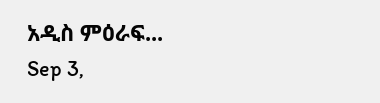አዲስ ምዕራፍ...
Sep 3,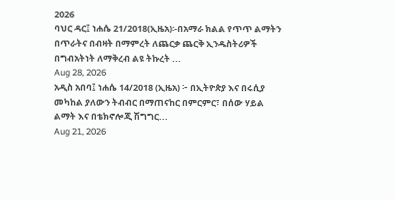2026
ባህር ዳር፤ ነሐሴ 21/2018(ኢዜአ)፡-በአማራ ክልል የጥጥ ልማትን በጥራትና በብዛት በማምረት ለጨርቃ ጨርቅ ኢንዱስትሪዎች በግብአትነት ለማቅረብ ልዩ ትኩረት ...
Aug 28, 2026
አዲስ አበባ፤ ነሐሴ 14/2018 (ኢዜአ) ፦ በኢትዮጵያ እና በሩሲያ መካከል ያለውን ትብብር በማጠናከር በምርምር፣ በሰው ሃይል ልማት እና በቴክኖሎጂ ሽግግር...
Aug 21, 2026